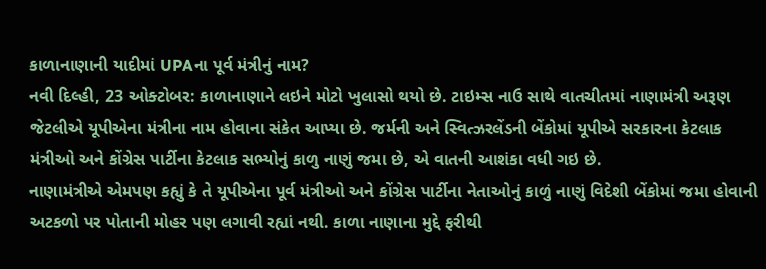કાળાનાણાની યાદીમાં UPAના પૂર્વ મંત્રીનું નામ?
નવી દિલ્હી, 23 ઓક્ટોબર: કાળાનાણાને લઇને મોટો ખુલાસો થયો છે. ટાઇમ્સ નાઉ સાથે વાતચીતમાં નાણામંત્રી અરૂણ જેટલીએ યૂપીએના મંત્રીના નામ હોવાના સંકેત આપ્યા છે. જર્મની અને સ્વિત્ઝરલેંડની બેંકોમાં યૂપીએ સરકારના કેટલાક મંત્રીઓ અને કોંગ્રેસ પાર્ટીના કેટલાક સભ્યોનું કાળુ નાણું જમા છે, એ વાતની આશંકા વધી ગઇ છે.
નાણામંત્રીએ એમપણ કહ્યું કે તે યૂપીએના પૂર્વ મંત્રીઓ અને કોંગ્રેસ પાર્ટીના નેતાઓનું કાળું નાણું વિદેશી બેંકોમાં જમા હોવાની અટકળો પર પોતાની મોહર પણ લગાવી રહ્યાં નથી. કાળા નાણાના મુદ્દે ફરીથી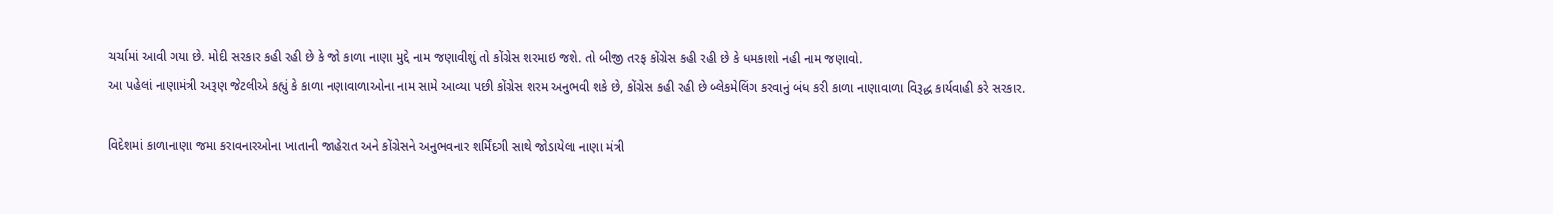ચર્ચામાં આવી ગયા છે. મોદી સરકાર કહી રહી છે કે જો કાળા નાણા મુદ્દે નામ જણાવીશું તો કોંગ્રેસ શરમાઇ જશે. તો બીજી તરફ કોંગ્રેસ કહી રહી છે કે ધમકાશો નહી નામ જણાવો.
આ પહેલાં નાણામંત્રી અરૂણ જેટલીએ કહ્યું કે કાળા નણાવાળાઓના નામ સામે આવ્યા પછી કોંગ્રેસ શરમ અનુભવી શકે છે, કોંગ્રેસ કહી રહી છે બ્લેકમેલિંગ કરવાનું બંધ કરી કાળા નાણાવાળા વિરૂદ્ધ કાર્યવાહી કરે સરકાર.

વિદેશમાં કાળાનાણા જમા કરાવનારઓના ખાતાની જાહેરાત અને કોંગ્રેસને અનુભવનાર શર્મિંદગી સાથે જોડાયેલા નાણા મંત્રી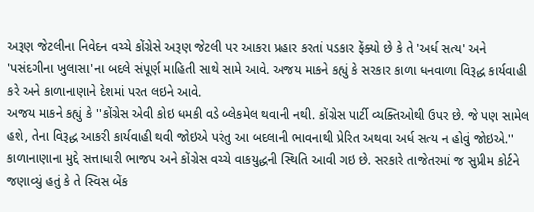અરૂણ જેટલીના નિવેદન વચ્ચે કોંગ્રેસે અરૂણ જેટલી પર આકરા પ્રહાર કરતાં પડકાર ફેંક્યો છે કે તે 'અર્ધ સત્ય' અને 'પસંદગીના ખુલાસા'ના બદલે સંપૂર્ણ માહિતી સાથે સામે આવે. અજય માકને કહ્યું કે સરકાર કાળા ધનવાળા વિરૂદ્ધ કાર્યવાહી કરે અને કાળાનાણાને દેશમાં પરત લઇને આવે.
અજય માકને કહ્યું કે ''કોંગ્રેસ એવી કોઇ ધમકી વડે બ્લેકમેલ થવાની નથી. કોંગ્રેસ પાર્ટી વ્યક્તિઓથી ઉપર છે. જે પણ સામેલ હશે, તેના વિરૂદ્ધ આકરી કાર્યવાહી થવી જોઇએ પરંતુ આ બદલાની ભાવનાથી પ્રેરિત અથવા અર્ધ સત્ય ન હોવું જોઇએ.''
કાળાનાણાના મુદ્દે સત્તાધારી ભાજપ અને કોંગ્રેસ વચ્ચે વાકયુદ્ધની સ્થિતિ આવી ગઇ છે. સરકારે તાજેતરમાં જ સુપ્રીમ કોર્ટને જણાવ્યું હતું કે તે સ્વિસ બેંક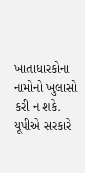ખાતાધારકોના નામોનો ખુલાસો કરી ન શકે. યૂપીએ સરકારે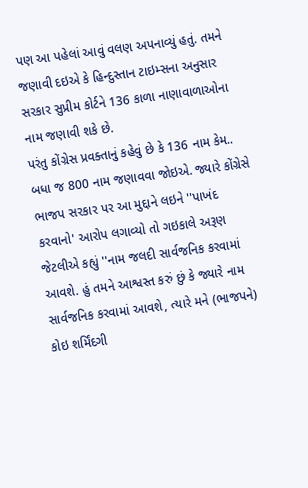પણ આ પહેલાં આવું વલણ અપનાવ્યું હતું. તમને જણાવી દઇએ કે હિન્દુસ્તાન ટાઇમ્સના અનુસાર સરકાર સુપ્રીમ કોર્ટને 136 કાળા નાણાવાળાઓના નામ જણાવી શકે છે.
પરંતુ કોંગ્રેસ પ્રવક્તાનું કહેવું છે કે 136 નામ કેમ.. બધા જ 800 નામ જણાવવા જોઇએ. જ્યારે કોંગ્રેસે ભાજપ સરકાર પર આ મુદ્દાને લઇને ''પાખંદ કરવાનો' આરોપ લગાવ્યો તો ગઇકાલે અરૂણ જેટલીએ કહ્યું ''નામ જલદી સાર્વજનિક કરવામાં આવશે. હું તમને આશ્વસ્ત કરું છું કે જ્યારે નામ સાર્વજનિક કરવામાં આવશે, ત્યારે મને (ભાજપને) કોઇ શર્મિંદગી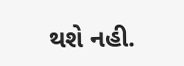થશે નહી.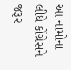આ નામોના લીધે કોંગ્રેસને જરૂર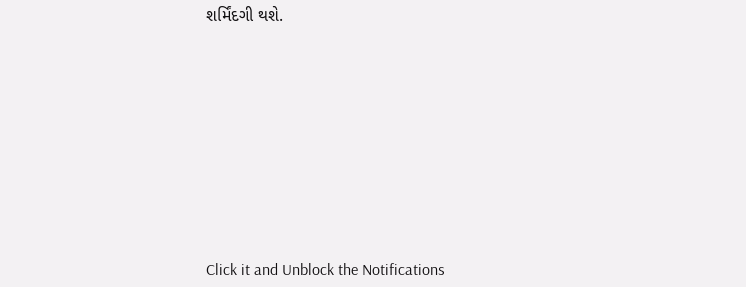શર્મિંદગી થશે.












Click it and Unblock the Notifications